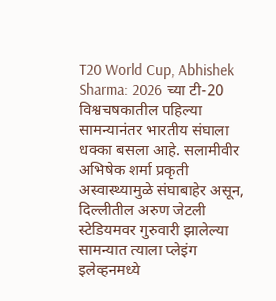T20 World Cup, Abhishek Sharma: 2026 च्या टी-20 विश्वचषकातील पहिल्या सामन्यानंतर भारतीय संघाला धक्का बसला आहे. सलामीवीर अभिषेक शर्मा प्रकृती अस्वास्थ्यामुळे संघाबाहेर असून, दिल्लीतील अरुण जेटली स्टेडियमवर गुरुवारी झालेल्या सामन्यात त्याला प्लेइंग इलेव्हनमध्ये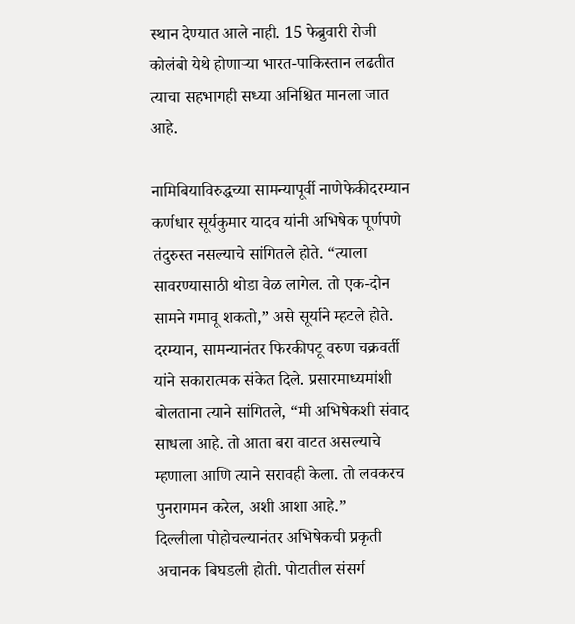स्थान देण्यात आले नाही. 15 फेब्रुवारी रोजी कोलंबो येथे होणाऱ्या भारत-पाकिस्तान लढतीत त्याचा सहभागही सध्या अनिश्चित मानला जात आहे.

नामिबियाविरुद्धच्या सामन्यापूर्वी नाणेफेकीदरम्यान कर्णधार सूर्यकुमार यादव यांनी अभिषेक पूर्णपणे तंदुरुस्त नसल्याचे सांगितले होते. “त्याला सावरण्यासाठी थोडा वेळ लागेल. तो एक-दोन सामने गमावू शकतो,” असे सूर्याने म्हटले होते.
दरम्यान, सामन्यानंतर फिरकीपटू वरुण चक्रवर्ती यांने सकारात्मक संकेत दिले. प्रसारमाध्यमांशी बोलताना त्याने सांगितले, “मी अभिषेकशी संवाद साधला आहे. तो आता बरा वाटत असल्याचे म्हणाला आणि त्याने सरावही केला. तो लवकरच पुनरागमन करेल, अशी आशा आहे.”
दिल्लीला पोहोचल्यानंतर अभिषेकची प्रकृती अचानक बिघडली होती. पोटातील संसर्ग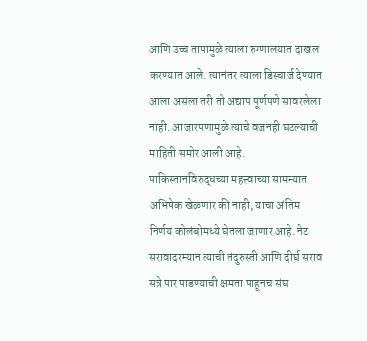आणि उच्च तापामुळे त्याला रुग्णालयात दाखल करण्यात आले. त्यानंतर त्याला डिस्चार्ज देण्यात आला असला तरी तो अद्याप पूर्णपणे सावरलेला नाही. आजारपणामुळे त्याचे वजनही घटल्याची माहिती समोर आली आहे.
पाकिस्तानविरुद्धच्या महत्त्वाच्या सामन्यात अभिषेक खेळणार की नाही, याचा अंतिम निर्णय कोलंबोमध्ये घेतला जाणार आहे. नेट सरावादरम्यान त्याची तंदुरुस्ती आणि दीर्घ सराव सत्रे पार पाडण्याची क्षमता पाहूनच संघ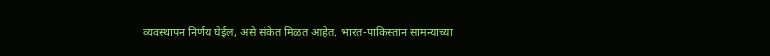व्यवस्थापन निर्णय घेईल, असे संकेत मिळत आहेत. भारत-पाकिस्तान सामन्याच्या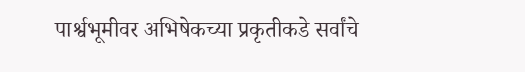पार्श्वभूमीवर अभिषेकच्या प्रकृतीकडे सर्वांचे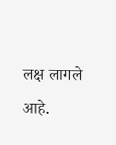लक्ष लागले आहे.